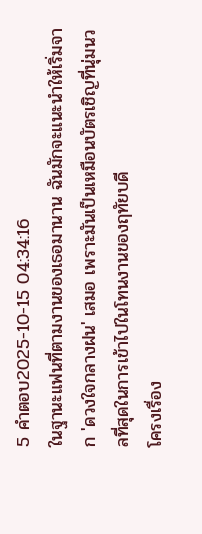5 คำตอบ2025-10-15 04:34:16
ในฐานะแฟนที่ตามงานของเธอมานาน ฉันมักจะแนะนำให้เริ่มจาก 'ดวงใจกลางฝน' เสมอ เพราะมันเป็นเหมือนบัตรเชิญที่นุ่มนวลที่สุดในการเข้าไปในโทนงานของฤทัยบดี
โครงเรื่อง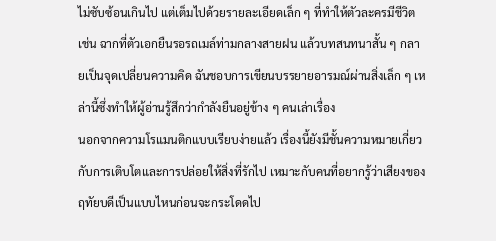ไม่ซับซ้อนเกินไป แต่เต็มไปด้วยรายละเอียดเล็ก ๆ ที่ทำให้ตัวละครมีชีวิต เช่น ฉากที่ตัวเอกยืนรอรถเมล์ท่ามกลางสายฝน แล้วบทสนทนาสั้น ๆ กลายเป็นจุดเปลี่ยนความคิด ฉันชอบการเขียนบรรยายอารมณ์ผ่านสิ่งเล็ก ๆ เหล่านี้ซึ่งทำให้ผู้อ่านรู้สึกว่ากำลังยืนอยู่ข้าง ๆ คนเล่าเรื่อง
นอกจากความโรแมนติกแบบเรียบง่ายแล้ว เรื่องนี้ยังมีชั้นความหมายเกี่ยวกับการเติบโตและการปล่อยให้สิ่งที่รักไป เหมาะกับคนที่อยากรู้ว่าเสียงของฤทัยบดีเป็นแบบไหนก่อนจะกระโดดไป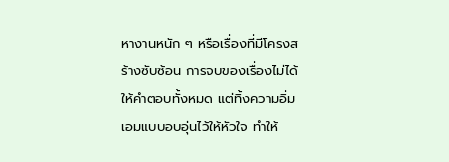หางานหนัก ๆ หรือเรื่องที่มีโครงสร้างซับซ้อน การจบของเรื่องไม่ได้ให้คำตอบทั้งหมด แต่ทิ้งความอิ่มเอมแบบอบอุ่นไว้ให้หัวใจ ทำให้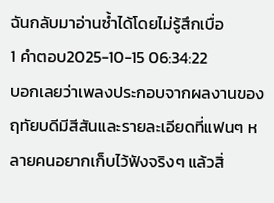ฉันกลับมาอ่านซ้ำได้โดยไม่รู้สึกเบื่อ
1 คำตอบ2025-10-15 06:34:22
บอกเลยว่าเพลงประกอบจากผลงานของฤทัยบดีมีสีสันและรายละเอียดที่แฟนๆ หลายคนอยากเก็บไว้ฟังจริงๆ แล้วสิ่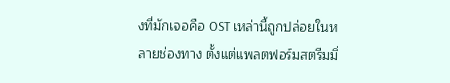งที่มักเจอคือ OST เหล่านี้ถูกปล่อยในหลายช่องทาง ตั้งแต่แพลตฟอร์มสตรีมมิ่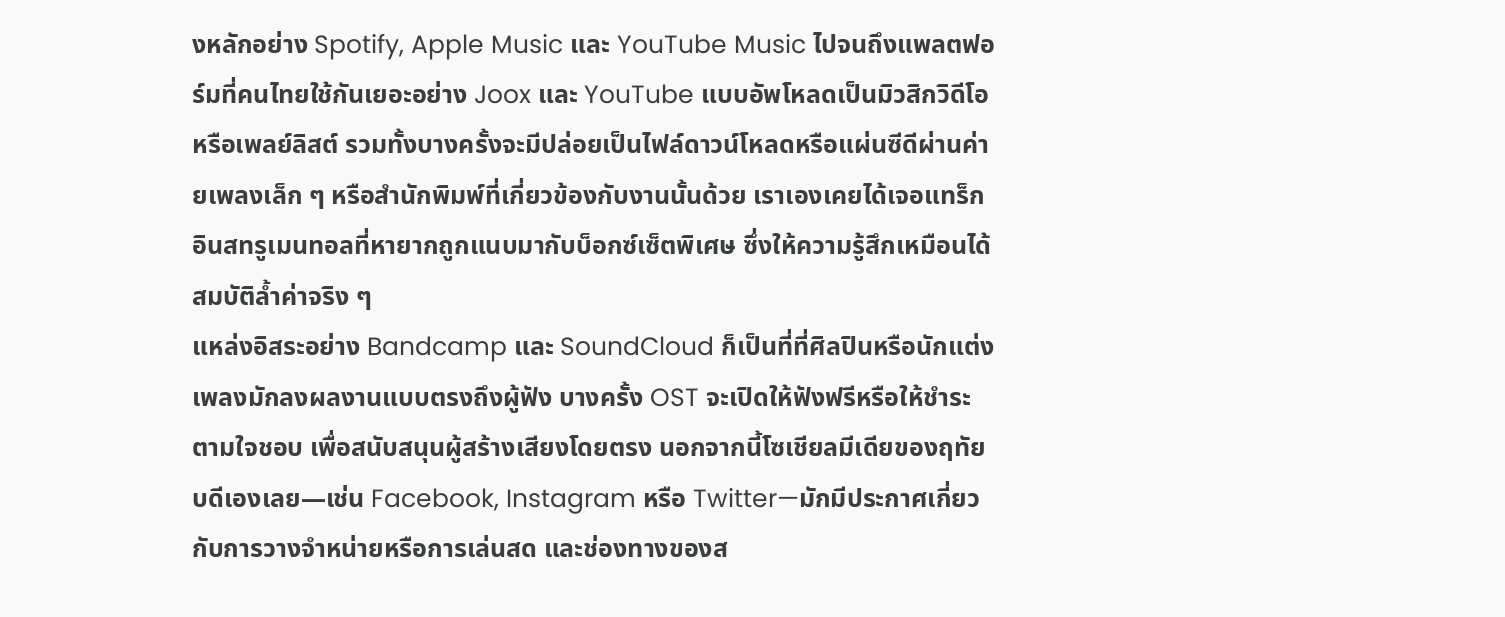งหลักอย่าง Spotify, Apple Music และ YouTube Music ไปจนถึงแพลตฟอร์มที่คนไทยใช้กันเยอะอย่าง Joox และ YouTube แบบอัพโหลดเป็นมิวสิกวิดีโอหรือเพลย์ลิสต์ รวมทั้งบางครั้งจะมีปล่อยเป็นไฟล์ดาวน์โหลดหรือแผ่นซีดีผ่านค่ายเพลงเล็ก ๆ หรือสำนักพิมพ์ที่เกี่ยวข้องกับงานนั้นด้วย เราเองเคยได้เจอแทร็กอินสทรูเมนทอลที่หายากถูกแนบมากับบ็อกซ์เซ็ตพิเศษ ซึ่งให้ความรู้สึกเหมือนได้สมบัติล้ำค่าจริง ๆ
แหล่งอิสระอย่าง Bandcamp และ SoundCloud ก็เป็นที่ที่ศิลปินหรือนักแต่งเพลงมักลงผลงานแบบตรงถึงผู้ฟัง บางครั้ง OST จะเปิดให้ฟังฟรีหรือให้ชำระตามใจชอบ เพื่อสนับสนุนผู้สร้างเสียงโดยตรง นอกจากนี้โซเชียลมีเดียของฤทัยบดีเองเลย—เช่น Facebook, Instagram หรือ Twitter—มักมีประกาศเกี่ยวกับการวางจำหน่ายหรือการเล่นสด และช่องทางของส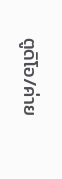ตูดิโอ/ค่าย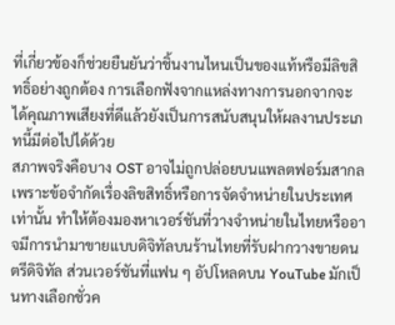ที่เกี่ยวข้องก็ช่วยยืนยันว่าชิ้นงานไหนเป็นของแท้หรือมีลิขสิทธิ์อย่างถูกต้อง การเลือกฟังจากแหล่งทางการนอกจากจะได้คุณภาพเสียงที่ดีแล้วยังเป็นการสนับสนุนให้ผลงานประเภทนี้มีต่อไปได้ด้วย
สภาพจริงคือบาง OST อาจไม่ถูกปล่อยบนแพลตฟอร์มสากลเพราะข้อจำกัดเรื่องลิขสิทธิ์หรือการจัดจำหน่ายในประเทศเท่านั้น ทำให้ต้องมองหาเวอร์ชันที่วางจำหน่ายในไทยหรืออาจมีการนำมาขายแบบดิจิทัลบนร้านไทยที่รับฝากวางขายดนตรีดิจิทัล ส่วนเวอร์ชันที่แฟน ๆ อัปโหลดบน YouTube มักเป็นทางเลือกชั่วค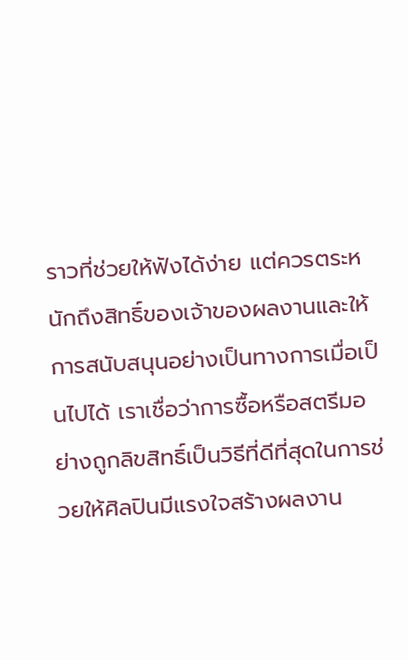ราวที่ช่วยให้ฟังได้ง่าย แต่ควรตระหนักถึงสิทธิ์ของเจ้าของผลงานและให้การสนับสนุนอย่างเป็นทางการเมื่อเป็นไปได้ เราเชื่อว่าการซื้อหรือสตรีมอย่างถูกลิขสิทธิ์เป็นวิธีที่ดีที่สุดในการช่วยให้ศิลปินมีแรงใจสร้างผลงาน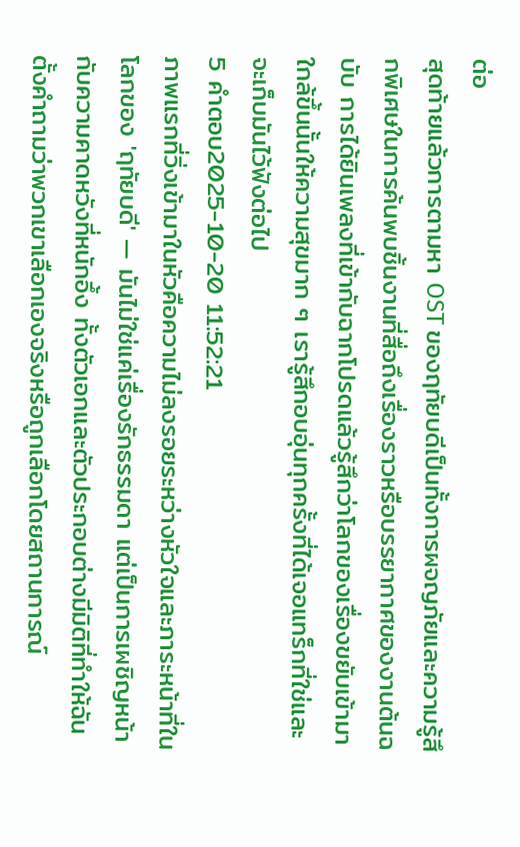ต่อ
สุดท้ายแล้วการตามหา OST ของฤทัยบดีเป็นทั้งการผจญภัยและความรู้สึกพิเศษในการค้นพบชิ้นงานที่สื่อถึงเรื่องราวหรือบรรยากาศของงานต้นฉบับ การได้ยินเพลงที่เข้ากับฉากโปรดแล้วรู้สึกว่าโลกของเรื่องขยับเข้ามาใกล้ขึ้นนั้นให้ความสุขมาก ๆ เรารู้สึกอบอุ่นทุกครั้งที่ได้เจอแทร็กที่ใช่และจะเก็บมันไว้ฟังต่อไป
5 คำตอบ2025-10-20 11:52:21
ภาพแรกที่วิ่งเข้ามาในหัวคือความไม่ลงรอยระหว่างหัวใจและภาระหน้าที่ในโลกของ 'ฤทัยบดี' — มันไม่ใช่แค่เรื่องรักธรรมดา แต่เป็นการเผชิญหน้ากับความคาดหวังที่หนักอึ้ง ทั้งตัวเอกและตัวประกอบต่างมีมิติที่ทำให้ฉันตั้งคำถามว่าพวกเขาเลือกเองจริงหรือถูกเลือกโดยสถานการณ์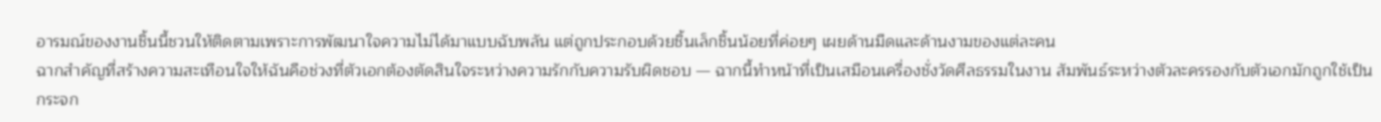อารมณ์ของงานชิ้นนี้ชวนให้ติดตามเพราะการพัฒนาใจความไม่ได้มาแบบฉับพลัน แต่ถูกประกอบด้วยชิ้นเล็กชิ้นน้อยที่ค่อยๆ เผยด้านมืดและด้านงามของแต่ละคน
ฉากสำคัญที่สร้างความสะเทือนใจให้ฉันคือช่วงที่ตัวเอกต้องตัดสินใจระหว่างความรักกับความรับผิดชอบ — ฉากนี้ทำหน้าที่เป็นเสมือนเครื่องชั่งวัดศีลธรรมในงาน สัมพันธ์ระหว่างตัวละครรองกับตัวเอกมักถูกใช้เป็นกระจก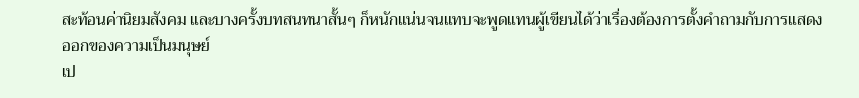สะท้อนค่านิยมสังคม และบางครั้งบทสนทนาสั้นๆ ก็หนักแน่นจนแทบจะพูดแทนผู้เขียนได้ว่าเรื่องต้องการตั้งคำถามกับการแสดงออกของความเป็นมนุษย์
เป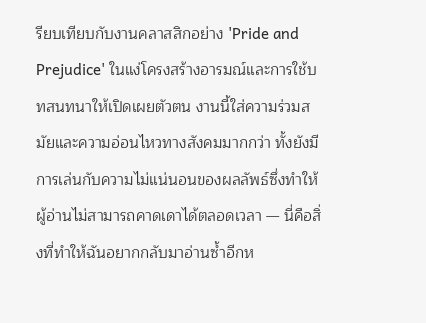รียบเทียบกับงานคลาสสิกอย่าง 'Pride and Prejudice' ในแง่โครงสร้างอารมณ์และการใช้บทสนทนาให้เปิดเผยตัวตน งานนี้ใส่ความร่วมสมัยและความอ่อนไหวทางสังคมมากกว่า ทั้งยังมีการเล่นกับความไม่แน่นอนของผลลัพธ์ซึ่งทำให้ผู้อ่านไม่สามารถคาดเดาได้ตลอดเวลา — นี่คือสิ่งที่ทำให้ฉันอยากกลับมาอ่านซ้ำอีกห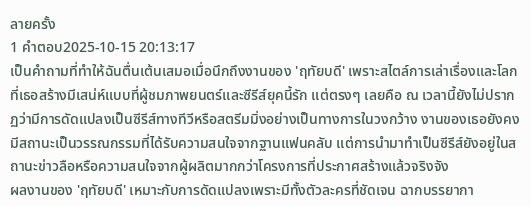ลายครั้ง
1 คำตอบ2025-10-15 20:13:17
เป็นคำถามที่ทำให้ฉันตื่นเต้นเสมอเมื่อนึกถึงงานของ 'ฤทัยบดี' เพราะสไตล์การเล่าเรื่องและโลกที่เธอสร้างมีเสน่ห์แบบที่ผู้ชมภาพยนตร์และซีรีส์ยุคนี้รัก แต่ตรงๆ เลยคือ ณ เวลานี้ยังไม่ปรากฏว่ามีการดัดแปลงเป็นซีรีส์ทางทีวีหรือสตรีมมิ่งอย่างเป็นทางการในวงกว้าง งานของเธอยังคงมีสถานะเป็นวรรณกรรมที่ได้รับความสนใจจากฐานแฟนคลับ แต่การนำมาทำเป็นซีรีส์ยังอยู่ในสถานะข่าวลือหรือความสนใจจากผู้ผลิตมากกว่าโครงการที่ประกาศสร้างแล้วจริงจัง
ผลงานของ 'ฤทัยบดี' เหมาะกับการดัดแปลงเพราะมีทั้งตัวละครที่ชัดเจน ฉากบรรยากา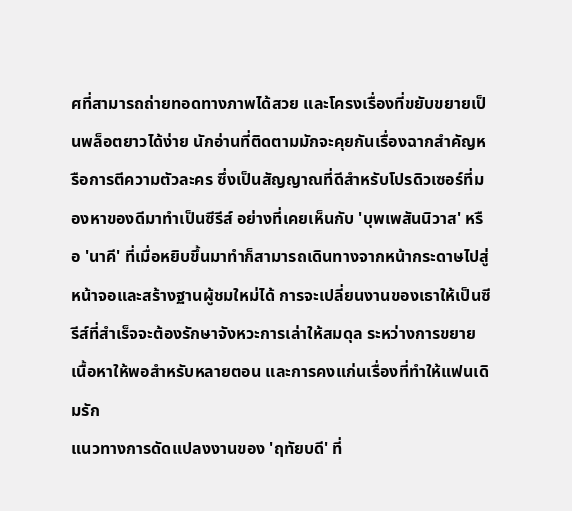ศที่สามารถถ่ายทอดทางภาพได้สวย และโครงเรื่องที่ขยับขยายเป็นพล็อตยาวได้ง่าย นักอ่านที่ติดตามมักจะคุยกันเรื่องฉากสำคัญหรือการตีความตัวละคร ซึ่งเป็นสัญญาณที่ดีสำหรับโปรดิวเซอร์ที่มองหาของดีมาทำเป็นซีรีส์ อย่างที่เคยเห็นกับ 'บุพเพสันนิวาส' หรือ 'นาคี' ที่เมื่อหยิบขึ้นมาทำก็สามารถเดินทางจากหน้ากระดาษไปสู่หน้าจอและสร้างฐานผู้ชมใหม่ได้ การจะเปลี่ยนงานของเธาให้เป็นซีรีส์ที่สำเร็จจะต้องรักษาจังหวะการเล่าให้สมดุล ระหว่างการขยายเนื้อหาให้พอสำหรับหลายตอน และการคงแก่นเรื่องที่ทำให้แฟนเดิมรัก
แนวทางการดัดแปลงงานของ 'ฤทัยบดี' ที่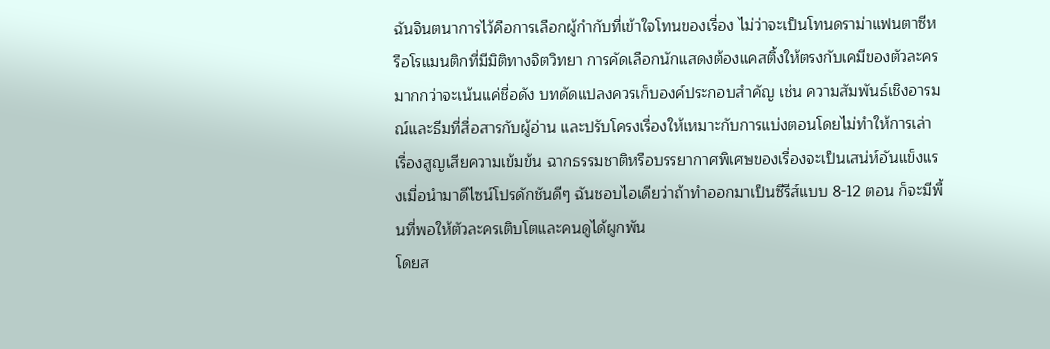ฉันจินตนาการไว้คือการเลือกผู้กำกับที่เข้าใจโทนของเรื่อง ไม่ว่าจะเป็นโทนดราม่าแฟนตาซีหรือโรแมนติกที่มีมิติทางจิตวิทยา การคัดเลือกนักแสดงต้องแคสติ้งให้ตรงกับเคมีของตัวละครมากกว่าจะเน้นแค่ชื่อดัง บทดัดแปลงควรเก็บองค์ประกอบสำคัญ เช่น ความสัมพันธ์เชิงอารมณ์และธีมที่สื่อสารกับผู้อ่าน และปรับโครงเรื่องให้เหมาะกับการแบ่งตอนโดยไม่ทำให้การเล่าเรื่องสูญเสียความเข้มข้น ฉากธรรมชาติหรือบรรยากาศพิเศษของเรื่องจะเป็นเสน่ห์อันแข็งแรงเมื่อนำมาดีไซน์โปรดักชันดีๆ ฉันชอบไอเดียว่าถ้าทำออกมาเป็นซีรีส์แบบ 8-12 ตอน ก็จะมีพื้นที่พอให้ตัวละครเติบโตและคนดูได้ผูกพัน
โดยส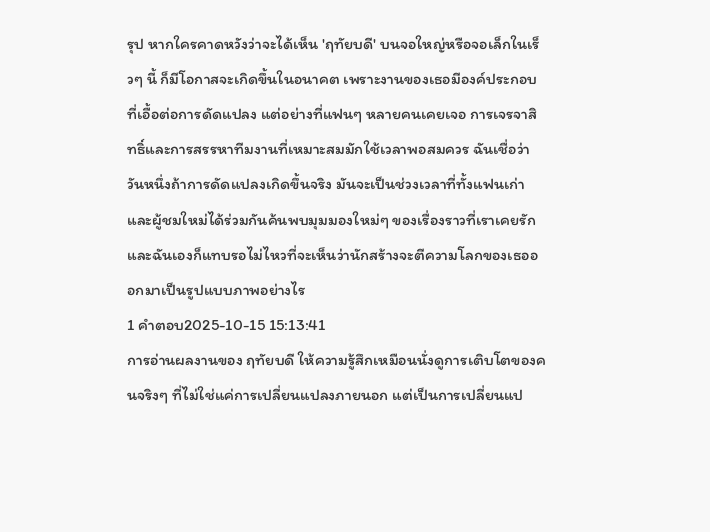รุป หากใครคาดหวังว่าจะได้เห็น 'ฤทัยบดี' บนจอใหญ่หรือจอเล็กในเร็วๆ นี้ ก็มีโอกาสจะเกิดขึ้นในอนาคต เพราะงานของเธอมีองค์ประกอบที่เอื้อต่อการดัดแปลง แต่อย่างที่แฟนๆ หลายคนเคยเจอ การเจรจาสิทธิ์และการสรรหาทีมงานที่เหมาะสมมักใช้เวลาพอสมควร ฉันเชื่อว่าวันหนึ่งถ้าการดัดแปลงเกิดขึ้นจริง มันจะเป็นช่วงเวลาที่ทั้งแฟนเก่าและผู้ชมใหม่ได้ร่วมกันค้นพบมุมมองใหม่ๆ ของเรื่องราวที่เราเคยรัก และฉันเองก็แทบรอไม่ไหวที่จะเห็นว่านักสร้างจะตีความโลกของเธอออกมาเป็นรูปแบบภาพอย่างไร
1 คำตอบ2025-10-15 15:13:41
การอ่านผลงานของ ฤทัยบดี ให้ความรู้สึกเหมือนนั่งดูการเติบโตของคนจริงๆ ที่ไม่ใช่แค่การเปลี่ยนแปลงภายนอก แต่เป็นการเปลี่ยนแป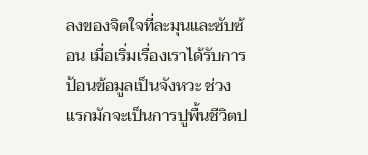ลงของจิตใจที่ละมุนและซับซ้อน เมื่อเริ่มเรื่องเราได้รับการป้อนข้อมูลเป็นจังหวะ ช่วงแรกมักจะเป็นการปูพื้นชีวิตป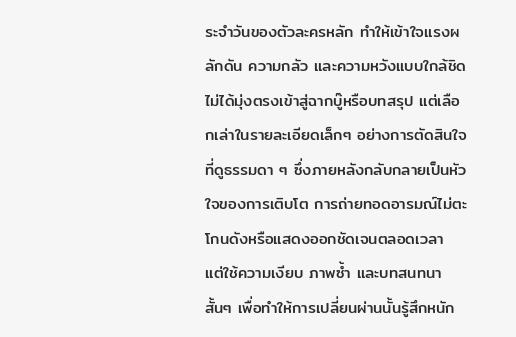ระจำวันของตัวละครหลัก ทำให้เข้าใจแรงผลักดัน ความกลัว และความหวังแบบใกล้ชิด ไม่ได้มุ่งตรงเข้าสู่ฉากบู๊หรือบทสรุป แต่เลือกเล่าในรายละเอียดเล็กๆ อย่างการตัดสินใจที่ดูธรรมดา ๆ ซึ่งภายหลังกลับกลายเป็นหัวใจของการเติบโต การถ่ายทอดอารมณ์ไม่ตะโกนดังหรือแสดงออกชัดเจนตลอดเวลา แต่ใช้ความเงียบ ภาพซ้ำ และบทสนทนาสั้นๆ เพื่อทำให้การเปลี่ยนผ่านนั้นรู้สึกหนัก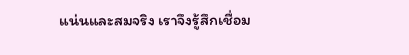แน่นและสมจริง เราจึงรู้สึกเชื่อม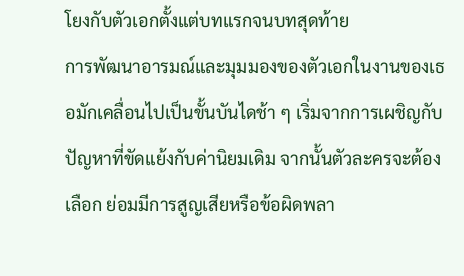โยงกับตัวเอกตั้งแต่บทแรกจนบทสุดท้าย
การพัฒนาอารมณ์และมุมมองของตัวเอกในงานของเธอมักเคลื่อนไปเป็นขั้นบันไดช้า ๆ เริ่มจากการเผชิญกับปัญหาที่ขัดแย้งกับค่านิยมเดิม จากนั้นตัวละครจะต้องเลือก ย่อมมีการสูญเสียหรือข้อผิดพลา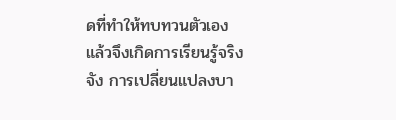ดที่ทำให้ทบทวนตัวเอง แล้วจึงเกิดการเรียนรู้จริงจัง การเปลี่ยนแปลงบา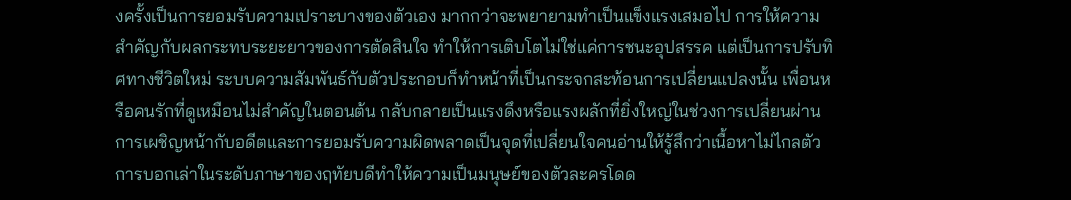งครั้งเป็นการยอมรับความเปราะบางของตัวเอง มากกว่าจะพยายามทำเป็นแข็งแรงเสมอไป การให้ความสำคัญกับผลกระทบระยะยาวของการตัดสินใจ ทำให้การเติบโตไม่ใช่แค่การชนะอุปสรรค แต่เป็นการปรับทิศทางชีวิตใหม่ ระบบความสัมพันธ์กับตัวประกอบก็ทำหน้าที่เป็นกระจกสะท้อนการเปลี่ยนแปลงนั้น เพื่อนหรือคนรักที่ดูเหมือนไม่สำคัญในตอนต้น กลับกลายเป็นแรงดึงหรือแรงผลักที่ยิ่งใหญ่ในช่วงการเปลี่ยนผ่าน การเผชิญหน้ากับอดีตและการยอมรับความผิดพลาดเป็นจุดที่เปลี่ยนใจคนอ่านให้รู้สึกว่าเนื้อหาไม่ไกลตัว
การบอกเล่าในระดับภาษาของฤทัยบดีทำให้ความเป็นมนุษย์ของตัวละครโดด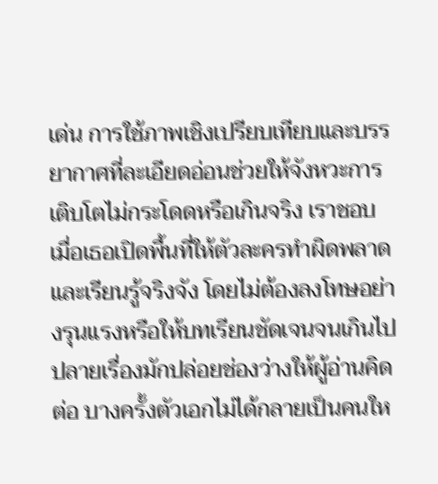เด่น การใช้ภาพเชิงเปรียบเทียบและบรรยากาศที่ละเอียดอ่อนช่วยให้จังหวะการเติบโตไม่กระโดดหรือเกินจริง เราชอบเมื่อเธอเปิดพื้นที่ให้ตัวละครทำผิดพลาดและเรียนรู้จริงจัง โดยไม่ต้องลงโทษอย่างรุนแรงหรือให้บทเรียนชัดเจนจนเกินไป ปลายเรื่องมักปล่อยช่องว่างให้ผู้อ่านคิดต่อ บางครั้งตัวเอกไม่ได้กลายเป็นคนให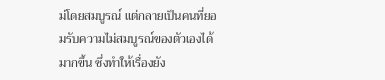ม่โดยสมบูรณ์ แต่กลายเป็นคนที่ยอมรับความไม่สมบูรณ์ของตัวเองได้มากขึ้น ซึ่งทำให้เรื่องยัง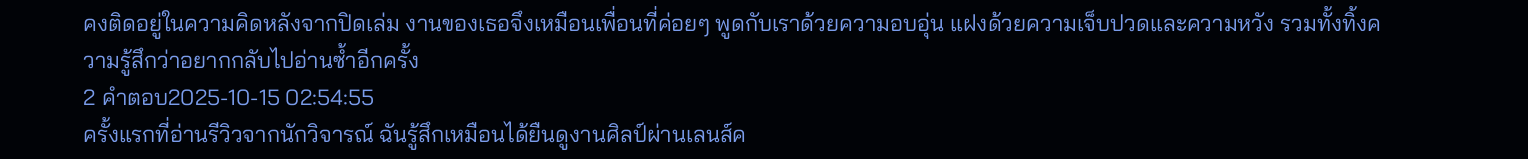คงติดอยู่ในความคิดหลังจากปิดเล่ม งานของเธอจึงเหมือนเพื่อนที่ค่อยๆ พูดกับเราด้วยความอบอุ่น แฝงด้วยความเจ็บปวดและความหวัง รวมทั้งทิ้งความรู้สึกว่าอยากกลับไปอ่านซ้ำอีกครั้ง
2 คำตอบ2025-10-15 02:54:55
ครั้งแรกที่อ่านรีวิวจากนักวิจารณ์ ฉันรู้สึกเหมือนได้ยืนดูงานศิลป์ผ่านเลนส์ค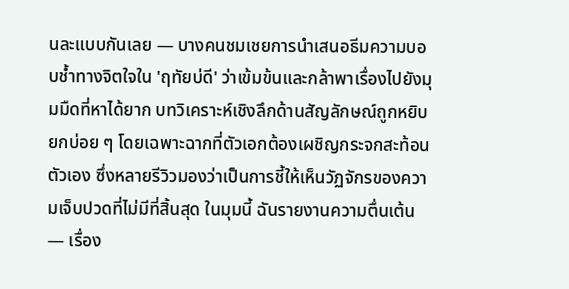นละแบบกันเลย — บางคนชมเชยการนำเสนอธีมความบอบช้ำทางจิตใจใน 'ฤทัยบ่ดี' ว่าเข้มข้นและกล้าพาเรื่องไปยังมุมมืดที่หาได้ยาก บทวิเคราะห์เชิงลึกด้านสัญลักษณ์ถูกหยิบยกบ่อย ๆ โดยเฉพาะฉากที่ตัวเอกต้องเผชิญกระจกสะท้อนตัวเอง ซึ่งหลายรีวิวมองว่าเป็นการชี้ให้เห็นวัฏจักรของความเจ็บปวดที่ไม่มีที่สิ้นสุด ในมุมนี้ ฉันรายงานความตื่นเต้น — เรื่อง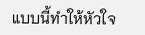แบบนี้ทำให้หัวใจ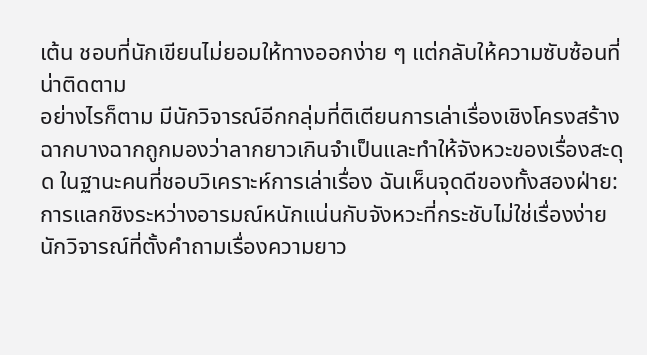เต้น ชอบที่นักเขียนไม่ยอมให้ทางออกง่าย ๆ แต่กลับให้ความซับซ้อนที่น่าติดตาม
อย่างไรก็ตาม มีนักวิจารณ์อีกกลุ่มที่ติเตียนการเล่าเรื่องเชิงโครงสร้าง ฉากบางฉากถูกมองว่าลากยาวเกินจำเป็นและทำให้จังหวะของเรื่องสะดุด ในฐานะคนที่ชอบวิเคราะห์การเล่าเรื่อง ฉันเห็นจุดดีของทั้งสองฝ่าย: การแลกชิงระหว่างอารมณ์หนักแน่นกับจังหวะที่กระชับไม่ใช่เรื่องง่าย นักวิจารณ์ที่ตั้งคำถามเรื่องความยาว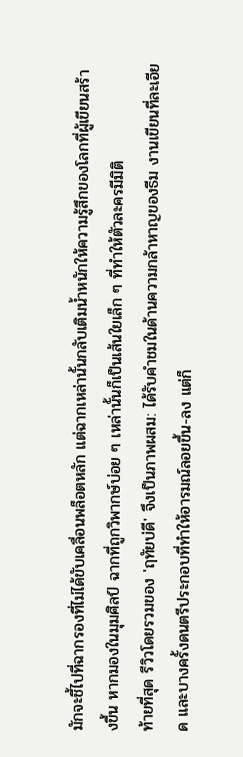มักจะชี้ไปที่ฉากรองที่ไม่ได้ขับเคลื่อนพล็อตหลัก แต่ฉากเหล่านั้นกลับเติมน้ำหนักให้ความรู้สึกของโลกที่ผู้เขียนสร้างขึ้น หากมองในมุมศิลป์ ฉากที่ถูกวิพากษ์บ่อย ๆ เหล่านั้นก็เป็นเส้นใยเล็ก ๆ ที่ทำให้ตัวละครมีมิติ
ท้ายที่สุด รีวิวโดยรวมของ 'ฤทัยบ่ดี' จึงเป็นภาพผสม: ได้รับคำชมในด้านความกล้าหาญของธีม งานเขียนที่ละเอียด และบางครั้งดนตรีประกอบที่ทำให้อารมณ์ลอยขึ้น-ลง แต่ก็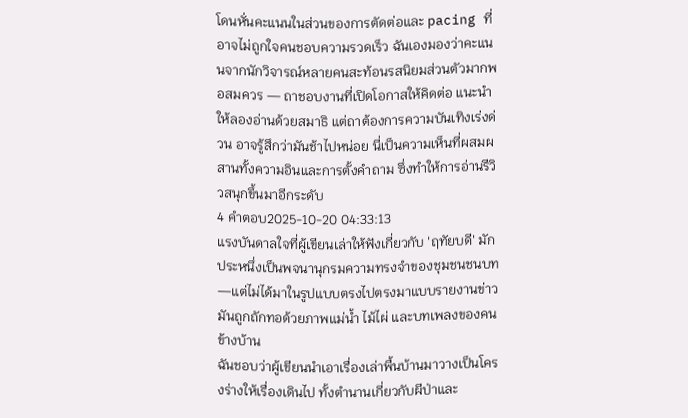โดนหั่นคะแนนในส่วนของการตัดต่อและ pacing ที่อาจไม่ถูกใจคนชอบความรวดเร็ว ฉันเองมองว่าคะแนนจากนักวิจารณ์หลายคนสะท้อนรสนิยมส่วนตัวมากพอสมควร — ถาชอบงานที่เปิดโอกาสให้คิดต่อ แนะนำให้ลองอ่านด้วยสมาธิ แต่ถาต้องการความบันเทิงเร่งด่วน อาจรู้สึกว่ามันช้าไปหน่อย นี่เป็นความเห็นที่ผสมผสานทั้งความอินและการตั้งคำถาม ซึ่งทำให้การอ่านรีวิวสนุกขึ้นมาอีกระดับ
4 คำตอบ2025-10-20 04:33:13
แรงบันดาลใจที่ผู้เขียนเล่าให้ฟังเกี่ยวกับ 'ฤทัยบดี' มักประหนึ่งเป็นพจนานุกรมความทรงจำของชุมชนชนบท—แต่ไม่ได้มาในรูปแบบตรงไปตรงมาแบบรายงานข่าว มันถูกถักทอด้วยภาพแม่น้ำ ไม้ไผ่ และบทเพลงของคนข้างบ้าน
ฉันชอบว่าผู้เขียนนำเอาเรื่องเล่าพื้นบ้านมาวางเป็นโครงร่างให้เรื่องเดินไป ทั้งตำนานเกี่ยวกับผีป่าและ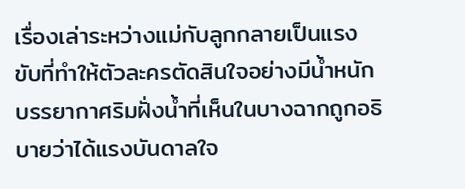เรื่องเล่าระหว่างแม่กับลูกกลายเป็นแรงขับที่ทำให้ตัวละครตัดสินใจอย่างมีน้ำหนัก บรรยากาศริมฝั่งน้ำที่เห็นในบางฉากถูกอธิบายว่าได้แรงบันดาลใจ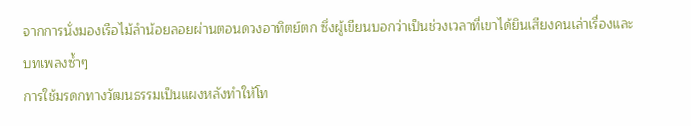จากการนั่งมองเรือไม้ลำน้อยลอยผ่านตอนดวงอาทิตย์ตก ซึ่งผู้เขียนบอกว่าเป็นช่วงเวลาที่เขาได้ยินเสียงคนเล่าเรื่องและบทเพลงซ้ำๆ
การใช้มรดกทางวัฒนธรรมเป็นแผงหลังทำให้โท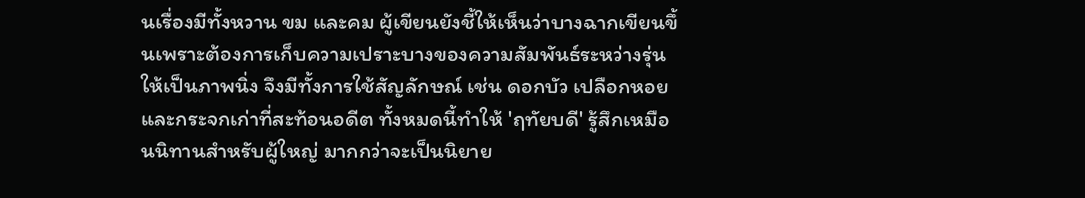นเรื่องมีทั้งหวาน ขม และคม ผู้เขียนยังชี้ให้เห็นว่าบางฉากเขียนขึ้นเพราะต้องการเก็บความเปราะบางของความสัมพันธ์ระหว่างรุ่นให้เป็นภาพนิ่ง จึงมีทั้งการใช้สัญลักษณ์ เช่น ดอกบัว เปลือกหอย และกระจกเก่าที่สะท้อนอดีต ทั้งหมดนี้ทำให้ 'ฤทัยบดี' รู้สึกเหมือนนิทานสำหรับผู้ใหญ่ มากกว่าจะเป็นนิยาย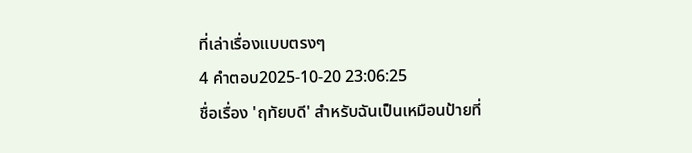ที่เล่าเรื่องแบบตรงๆ
4 คำตอบ2025-10-20 23:06:25
ชื่อเรื่อง 'ฤทัยบดี' สำหรับฉันเป็นเหมือนป้ายที่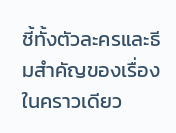ชี้ทั้งตัวละครและธีมสำคัญของเรื่องในคราวเดียว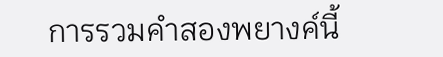การรวมคำสองพยางค์นี้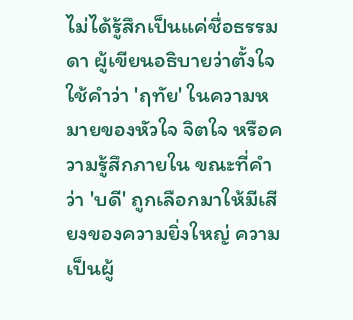ไม่ได้รู้สึกเป็นแค่ชื่อธรรมดา ผู้เขียนอธิบายว่าตั้งใจใช้คำว่า 'ฤทัย' ในความหมายของหัวใจ จิตใจ หรือความรู้สึกภายใน ขณะที่คำว่า 'บดี' ถูกเลือกมาให้มีเสียงของความยิ่งใหญ่ ความเป็นผู้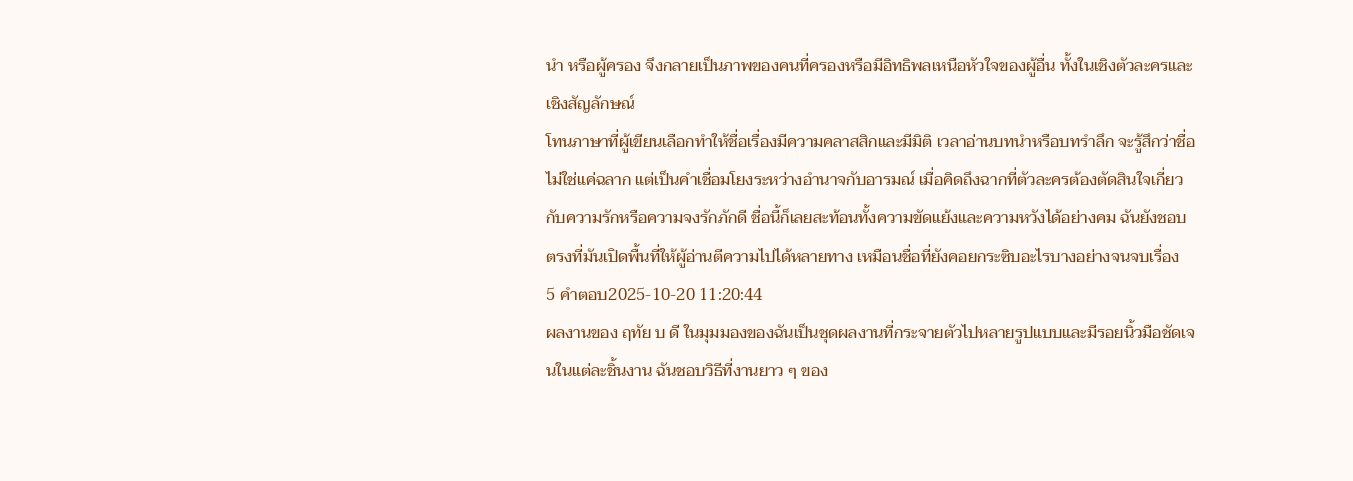นำ หรือผู้ครอง จึงกลายเป็นภาพของคนที่ครองหรือมีอิทธิพลเหนือหัวใจของผู้อื่น ทั้งในเชิงตัวละครและเชิงสัญลักษณ์
โทนภาษาที่ผู้เขียนเลือกทำให้ชื่อเรื่องมีความคลาสสิกและมีมิติ เวลาอ่านบทนำหรือบทรำลึก จะรู้สึกว่าชื่อไม่ใช่แค่ฉลาก แต่เป็นคำเชื่อมโยงระหว่างอำนาจกับอารมณ์ เมื่อคิดถึงฉากที่ตัวละครต้องตัดสินใจเกี่ยวกับความรักหรือความจงรักภักดี ชื่อนี้ก็เลยสะท้อนทั้งความขัดแย้งและความหวังได้อย่างคม ฉันยังชอบตรงที่มันเปิดพื้นที่ให้ผู้อ่านตีความไปได้หลายทาง เหมือนชื่อที่ยังคอยกระซิบอะไรบางอย่างจนจบเรื่อง
5 คำตอบ2025-10-20 11:20:44
ผลงานของ ฤทัย บ ดี ในมุมมองของฉันเป็นชุดผลงานที่กระจายตัวไปหลายรูปแบบและมีรอยนิ้วมือชัดเจนในแต่ละชิ้นงาน ฉันชอบวิธีที่งานยาว ๆ ของ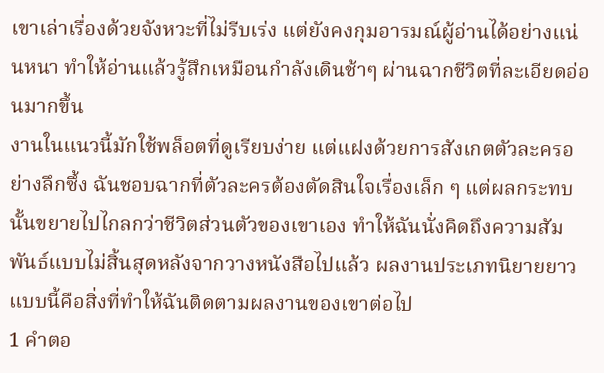เขาเล่าเรื่องด้วยจังหวะที่ไม่รีบเร่ง แต่ยังคงกุมอารมณ์ผู้อ่านได้อย่างแน่นหนา ทำให้อ่านแล้วรู้สึกเหมือนกำลังเดินช้าๆ ผ่านฉากชีวิตที่ละเอียดอ่อนมากขึ้น
งานในแนวนี้มักใช้พล็อตที่ดูเรียบง่าย แต่แฝงด้วยการสังเกตตัวละครอย่างลึกซึ้ง ฉันชอบฉากที่ตัวละครต้องตัดสินใจเรื่องเล็ก ๆ แต่ผลกระทบนั้นขยายไปไกลกว่าชีวิตส่วนตัวของเขาเอง ทำให้ฉันนั่งคิดถึงความสัมพันธ์แบบไม่สิ้นสุดหลังจากวางหนังสือไปแล้ว ผลงานประเภทนิยายยาวแบบนี้คือสิ่งที่ทำให้ฉันติดตามผลงานของเขาต่อไป
1 คำตอ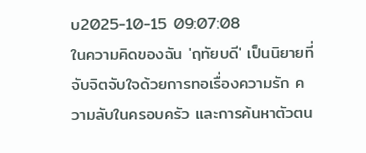บ2025-10-15 09:07:08
ในความคิดของฉัน 'ฤทัยบดี' เป็นนิยายที่จับจิตจับใจด้วยการทอเรื่องความรัก ความลับในครอบครัว และการค้นหาตัวตน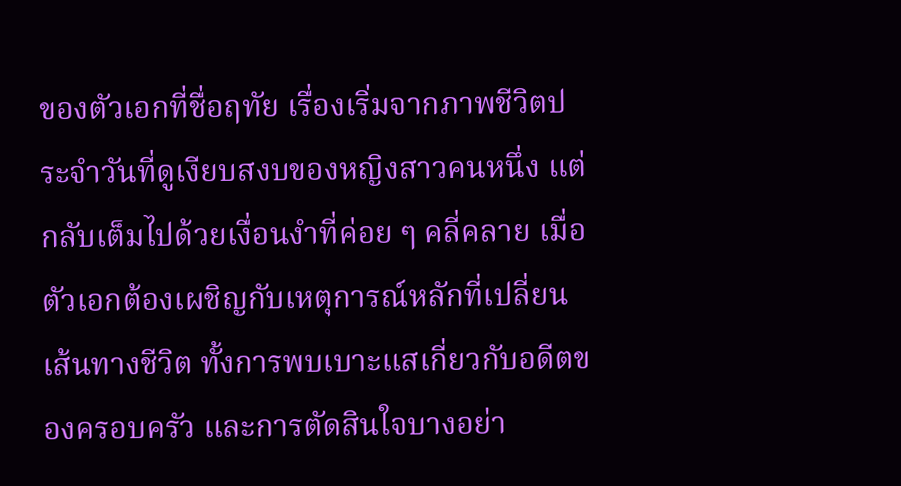ของตัวเอกที่ชื่อฤทัย เรื่องเริ่มจากภาพชีวิตประจำวันที่ดูเงียบสงบของหญิงสาวคนหนึ่ง แต่กลับเต็มไปด้วยเงื่อนงำที่ค่อย ๆ คลี่คลาย เมื่อตัวเอกต้องเผชิญกับเหตุการณ์หลักที่เปลี่ยนเส้นทางชีวิต ทั้งการพบเบาะแสเกี่ยวกับอดีตของครอบครัว และการตัดสินใจบางอย่า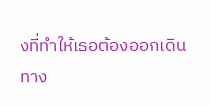งที่ทำให้เธอต้องออกเดินทาง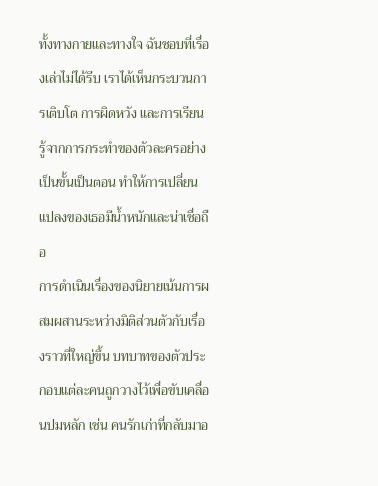ทั้งทางกายและทางใจ ฉันชอบที่เรื่องเล่าไม่ได้รีบ เราได้เห็นกระบวนการเติบโต การผิดหวัง และการเรียนรู้จากการกระทำของตัวละครอย่างเป็นขั้นเป็นตอน ทำให้การเปลี่ยนแปลงของเธอมีน้ำหนักและน่าเชื่อถือ
การดำเนินเรื่องของนิยายเน้นการผสมผสานระหว่างมิติส่วนตัวกับเรื่องราวที่ใหญ่ขึ้น บทบาทของตัวประกอบแต่ละคนถูกวางไว้เพื่อขับเคลื่อนปมหลัก เช่น คนรักเก่าที่กลับมาอ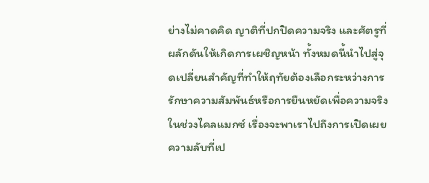ย่างไม่คาดคิด ญาติที่ปกปิดความจริง และศัตรูที่ผลักดันให้เกิดการเผชิญหน้า ทั้งหมดนี้นำไปสู่จุดเปลี่ยนสำคัญที่ทำให้ฤทัยต้องเลือกระหว่างการรักษาความสัมพันธ์หรือการยืนหยัดเพื่อความจริง ในช่วงไคลแมกซ์ เรื่องจะพาเราไปถึงการเปิดเผยความลับที่เป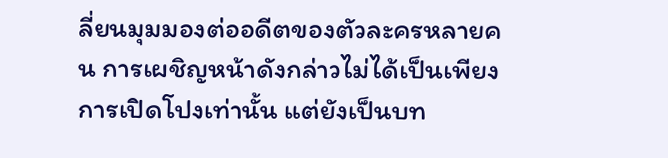ลี่ยนมุมมองต่ออดีตของตัวละครหลายคน การเผชิญหน้าดังกล่าวไม่ได้เป็นเพียงการเปิดโปงเท่านั้น แต่ยังเป็นบท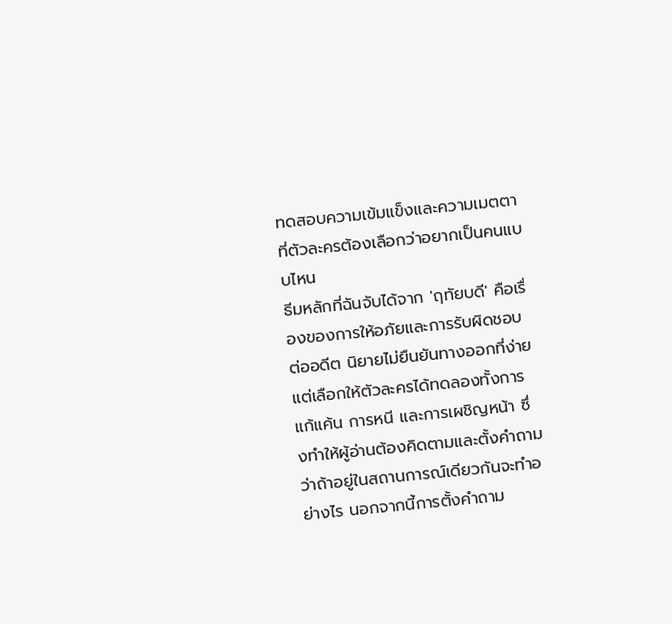ทดสอบความเข้มแข็งและความเมตตาที่ตัวละครต้องเลือกว่าอยากเป็นคนแบบไหน
ธีมหลักที่ฉันจับได้จาก 'ฤทัยบดี' คือเรื่องของการให้อภัยและการรับผิดชอบต่ออดีต นิยายไม่ยืนยันทางออกที่ง่าย แต่เลือกให้ตัวละครได้ทดลองทั้งการแก้แค้น การหนี และการเผชิญหน้า ซึ่งทำให้ผู้อ่านต้องคิดตามและตั้งคำถามว่าถ้าอยู่ในสถานการณ์เดียวกันจะทำอย่างไร นอกจากนี้การตั้งคำถาม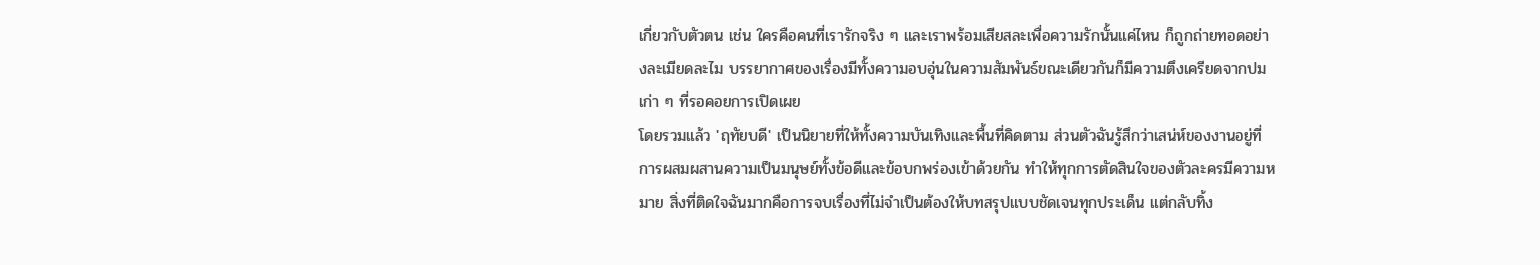เกี่ยวกับตัวตน เช่น ใครคือคนที่เรารักจริง ๆ และเราพร้อมเสียสละเพื่อความรักนั้นแค่ไหน ก็ถูกถ่ายทอดอย่างละเมียดละไม บรรยากาศของเรื่องมีทั้งความอบอุ่นในความสัมพันธ์ขณะเดียวกันก็มีความตึงเครียดจากปมเก่า ๆ ที่รอคอยการเปิดเผย
โดยรวมแล้ว 'ฤทัยบดี' เป็นนิยายที่ให้ทั้งความบันเทิงและพื้นที่คิดตาม ส่วนตัวฉันรู้สึกว่าเสน่ห์ของงานอยู่ที่การผสมผสานความเป็นมนุษย์ทั้งข้อดีและข้อบกพร่องเข้าด้วยกัน ทำให้ทุกการตัดสินใจของตัวละครมีความหมาย สิ่งที่ติดใจฉันมากคือการจบเรื่องที่ไม่จำเป็นต้องให้บทสรุปแบบชัดเจนทุกประเด็น แต่กลับทิ้ง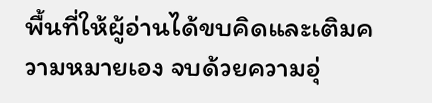พื้นที่ให้ผู้อ่านได้ขบคิดและเติมความหมายเอง จบด้วยความอุ่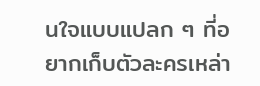นใจแบบแปลก ๆ ที่อยากเก็บตัวละครเหล่า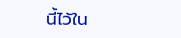นี้ไว้ใน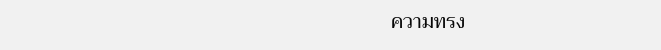ความทรง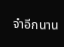จำอีกนาน